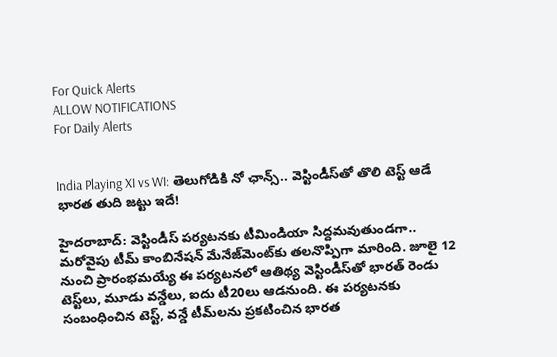For Quick Alerts
ALLOW NOTIFICATIONS
For Daily Alerts


India Playing XI vs WI: తెలుగోడికి నో ఛాన్స్.. వెస్టిండీస్‌తో తొలి టెస్ట్ ఆడే భారత తుది జట్టు ఇదే!

హైదరాబాద్: వెస్టిండీస్ పర్యటనకు టీమిండియా సిద్దమవుతుండగా.. మరోవైపు టీమ్ కాంబినేషన్ మేనేజ్‌మెంట్‌కు తలనొప్పిగా మారింది. జూలై 12 నుంచి ప్రారంభమయ్యే ఈ పర్యటనలో ఆతిథ్య వెస్టిండీస్‌తో భారత్ రెండు టెస్ట్‌లు, మూడు వన్డేలు, ఐదు టీ20లు ఆడనుంది. ఈ పర్యటనకు సంబంధించిన టెస్ట్, వన్డే టీమ్‌లను ప్రకటించిన భారత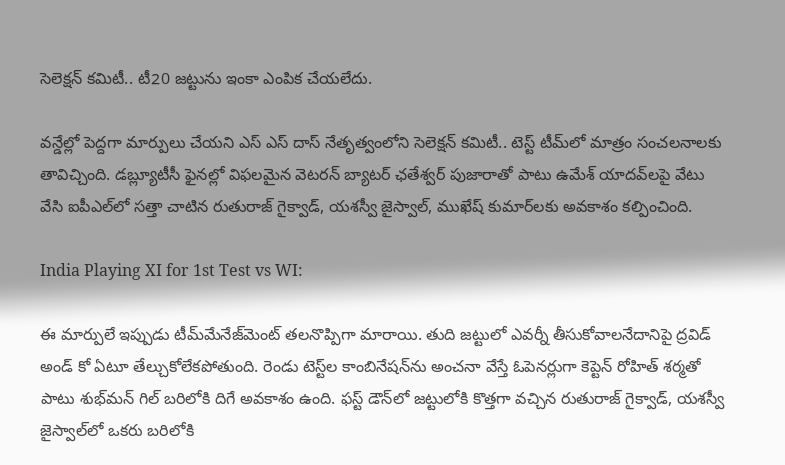సెలెక్షన్ కమిటీ.. టీ20 జట్టును ఇంకా ఎంపిక చేయలేదు.

వన్డేల్లో పెద్దగా మార్పులు చేయని ఎస్ ఎస్ దాస్ నేతృత్వంలోని సెలెక్షన్ కమిటీ.. టెస్ట్‌ టీమ్‌లో మాత్రం సంచలనాలకు తావిచ్చింది. డబ్ల్యూటీసీ ఫైనల్లో విఫలమైన వెటరన్ బ్యాటర్ ఛతేశ్వర్ పుజారాతో పాటు ఉమేశ్ యాదవ్‌లపై వేటు వేసి ఐపీఎల్‌లో సత్తా చాటిన రుతురాజ్ గైక్వాడ్, యశస్వీ జైస్వాల్, ముఖేష్ కుమార్‌లకు అవకాశం కల్పించింది.

India Playing XI for 1st Test vs WI:

ఈ మార్పులే ఇప్పుడు టీమ్‌మేనేజ్‌మెంట్ తలనొప్పిగా మారాయి. తుది జట్టులో ఎవర్నీ తీసుకోవాలనేదానిపై ద్రవిడ్ అండ్ కో ఏటూ తేల్చుకోలేకపోతుంది. రెండు టెస్ట్‌ల కాంబినేషన్‌ను అంచనా వేస్తే ఓపెనర్లుగా కెప్టెన్ రోహిత్ శర్మతో పాటు శుభ్‌మన్ గిల్ బరిలోకి దిగే అవకాశం ఉంది. ఫస్ట్ డౌన్‌లో జట్టులోకి కొత్తగా వచ్చిన రుతురాజ్ గైక్వాడ్, యశస్వీ జైస్వాల్‌లో ఒకరు బరిలోకి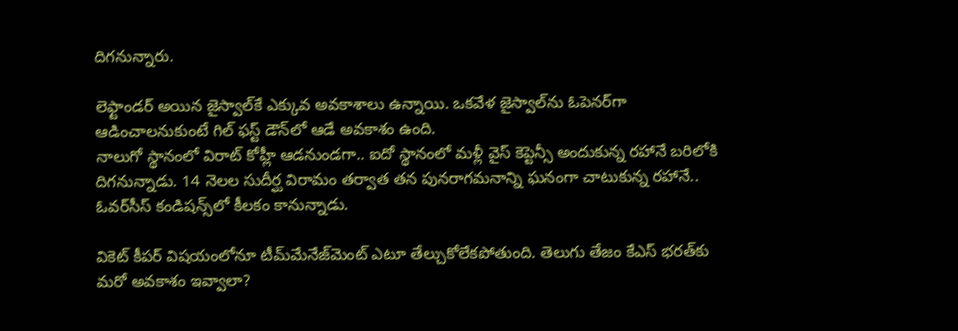దిగనున్నారు.

లెఫ్టాండర్ అయిన జైస్వాల్‌కే ఎక్కువ అవకాశాలు ఉన్నాయి. ఒకవేళ జైస్వాల్‌ను ఓపెనర్‌గా ఆడించాలనుకుంటే గిల్ ఫస్ట్ డౌన్‌లో ఆడే అవకాశం ఉంది.
నాలుగో స్థానంలో విరాట్ కోహ్లీ ఆడనుండగా.. ఐదో స్థానంలో మళ్లీ వైస్ కెప్టెన్సీ అందుకున్న రహానే బరిలోకి దిగనున్నాడు. 14 నెలల సుదీర్ఘ విరామం తర్వాత తన పునరాగమనాన్ని ఘనంగా చాటుకున్న రహానే.. ఓవర్‌సీస్ కండిషన్స్‌లో కీలకం కానున్నాడు.

వికెట్ కీపర్ విషయంలోనూ టీమ్‌మేనేజ్‌మెంట్ ఎటూ తేల్చుకోలేకపోతుంది. తెలుగు తేజం కేఎస్ భరత్‌కు మరో అవకాశం ఇవ్వాలా?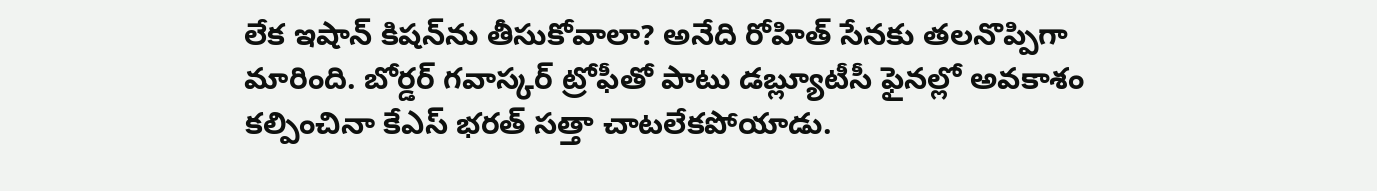లేక ఇషాన్ కిషన్‌‌ను తీసుకోవాలా? అనేది రోహిత్ సేనకు తలనొప్పిగా మారింది. బోర్డర్ గవాస్కర్ ట్రోఫీతో పాటు డబ్ల్యూటీసీ ఫైనల్లో అవకాశం కల్పించినా కేఎస్ భరత్‌ సత్తా చాటలేకపోయాడు.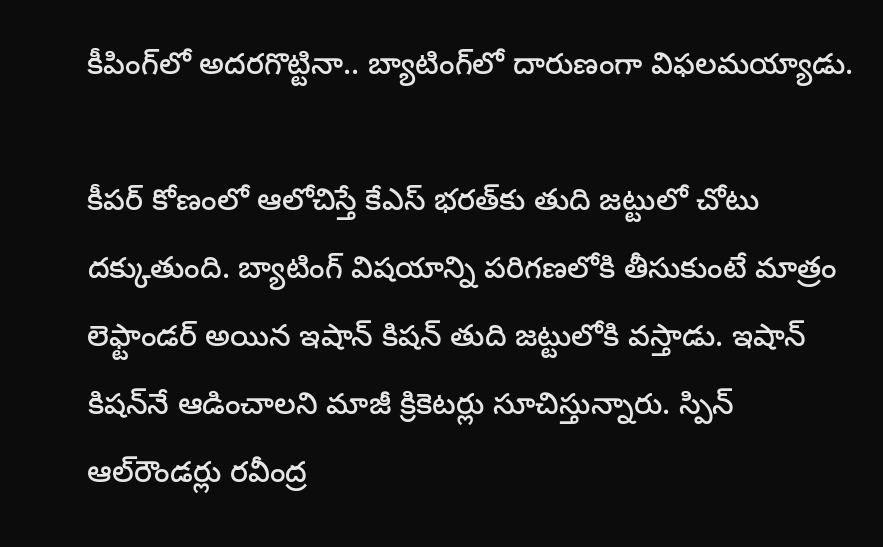కీపింగ్‌లో అదరగొట్టినా.. బ్యాటింగ్‌లో దారుణంగా విఫలమయ్యాడు.

కీపర్ కోణంలో ఆలోచిస్తే కేఎస్ భరత్‌కు తుది జట్టులో చోటు దక్కుతుంది. బ్యాటింగ్‌ విషయాన్ని పరిగణలోకి తీసుకుంటే మాత్రం లెఫ్టాండర్ అయిన ఇషాన్ కిషన్ తుది జట్టులోకి వస్తాడు. ఇషాన్ కిషన్‌నే ఆడించాలని మాజీ క్రికెటర్లు సూచిస్తున్నారు. స్పిన్ ఆల్‌రౌండర్లు రవీంద్ర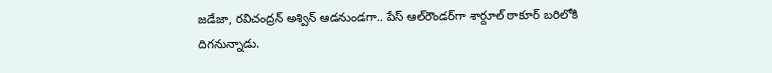జడేజా, రవిచంద్రన్ అశ్విన్ ఆడనుండగా.. పేస్ ఆల్‌రౌండర్‌గా శార్దూల్ ఠాకూర్ బరిలోకి దిగనున్నాడు.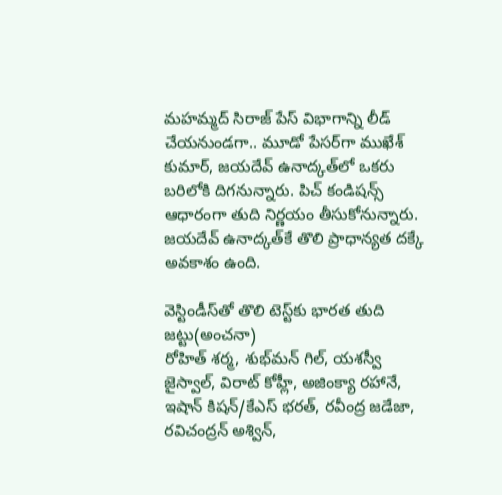మహమ్మద్ సిరాజ్‌ పేస్ విభాగాన్ని లీడ్ చేయనుండగా.. మూడో పేసర్‌గా ముఖేశ్ కుమార్, జయదేవ్ ఉనాద్కత్‌లో ఒకరు బరిలోకి దిగనున్నారు. పిచ్ కండిషన్స్ ఆధారంగా తుది నిర్ణయం తీసుకోనున్నారు. జయదేవ్ ఉనాద్కత్‌కే తొలి ప్రాధాన్యత దక్కే అవకాశం ఉంది.

వెస్టిండీస్‌తో తొలి టెస్ట్‌కు భారత తుది జట్టు(అంచనా)
రోహిత్ శర్మ, శుభ్‌మన్ గిల్, యశస్వీ జైస్వాల్, విరాట్ కోహ్లీ, అజింక్యా రహానే, ఇషాన్ కిషన్/కేఎస్ భరత్, రవీంద్ర జడేజా, రవిచంద్రన్ అశ్విన్,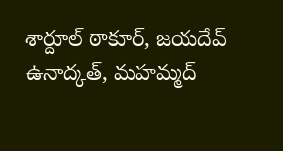శార్దూల్ ఠాకూర్, జయదేవ్ ఉనాద్కత్, మహమ్మద్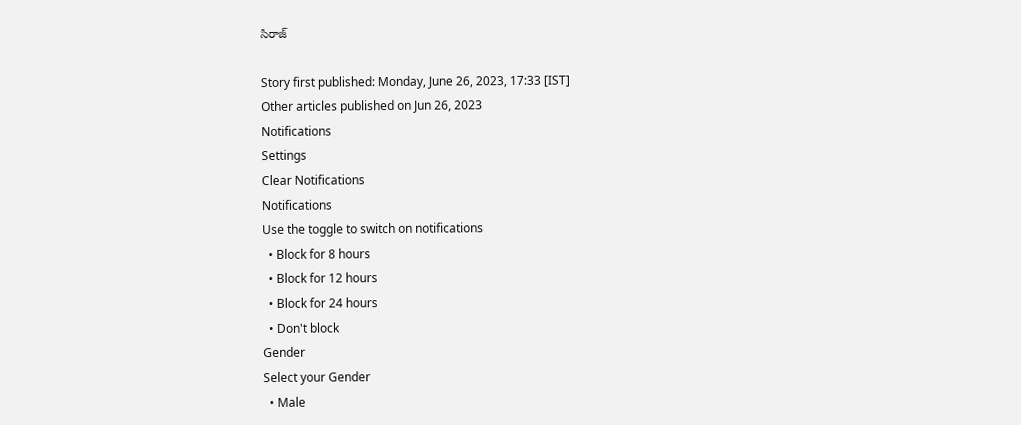సిరాజ్

Story first published: Monday, June 26, 2023, 17:33 [IST]
Other articles published on Jun 26, 2023
Notifications
Settings
Clear Notifications
Notifications
Use the toggle to switch on notifications
  • Block for 8 hours
  • Block for 12 hours
  • Block for 24 hours
  • Don't block
Gender
Select your Gender
  • Male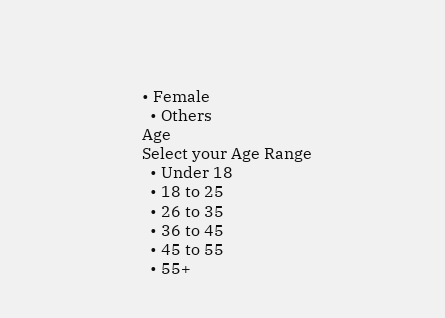• Female
  • Others
Age
Select your Age Range
  • Under 18
  • 18 to 25
  • 26 to 35
  • 36 to 45
  • 45 to 55
  • 55+